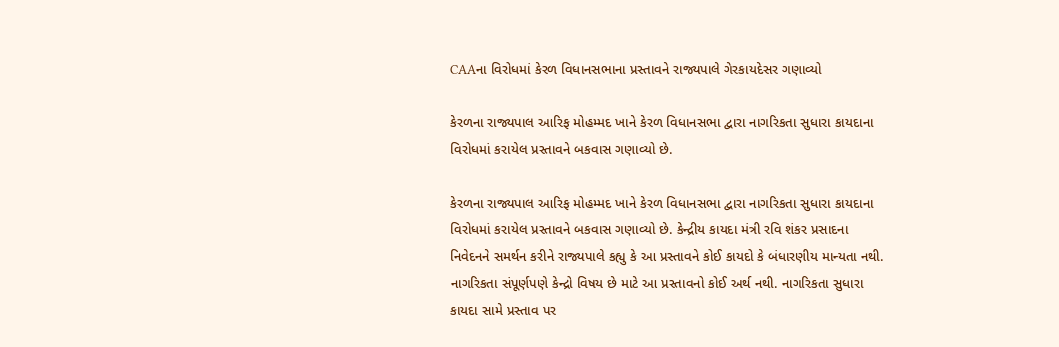CAAના વિરોધમાં કેરળ વિધાનસભાના પ્રસ્તાવને રાજ્યપાલે ગેરકાયદેસર ગણાવ્યો

કેરળના રાજ્યપાલ આરિફ મોહમ્મદ ખાને કેરળ વિધાનસભા દ્વારા નાગરિકતા સુધારા કાયદાના વિરોધમાં કરાયેલ પ્રસ્તાવને બકવાસ ગણાવ્યો છે.

કેરળના રાજ્યપાલ આરિફ મોહમ્મદ ખાને કેરળ વિધાનસભા દ્વારા નાગરિકતા સુધારા કાયદાના વિરોધમાં કરાયેલ પ્રસ્તાવને બકવાસ ગણાવ્યો છે. કેન્દ્રીય કાયદા મંત્રી રવિ શંકર પ્રસાદના નિવેદનને સમર્થન કરીને રાજ્યપાલે કહ્યુ કે આ પ્રસ્તાવને કોઈ કાયદો કે બંધારણીય માન્યતા નથી. નાગરિકતા સંપૂર્ણપણે કેન્દ્રો વિષય છે માટે આ પ્રસ્તાવનો કોઈ અર્થ નથી. નાગરિકતા સુધારા કાયદા સામે પ્રસ્તાવ પર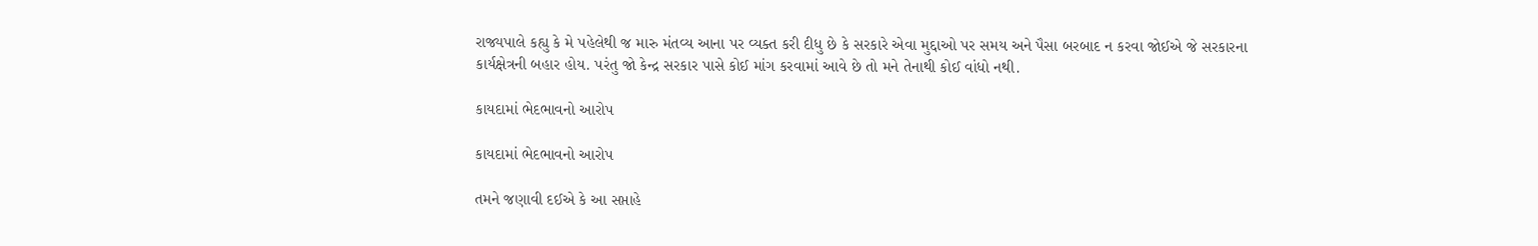રાજ્યપાલે કહ્યુ કે મે પહેલેથી જ મારુ મંતવ્ય આના પર વ્યક્ત કરી દીધુ છે કે સરકારે એવા મુદ્દાઓ પર સમય અને પૈસા બરબાદ ન કરવા જોઈએ જે સરકારના કાર્યક્ષેત્રની બહાર હોય. પરંતુ જો કેન્દ્ર સરકાર પાસે કોઈ માંગ કરવામાં આવે છે તો મને તેનાથી કોઈ વાંધો નથી.

કાયદામાં ભેદભાવનો આરોપ

કાયદામાં ભેદભાવનો આરોપ

તમને જણાવી દઈએ કે આ સપ્તાહે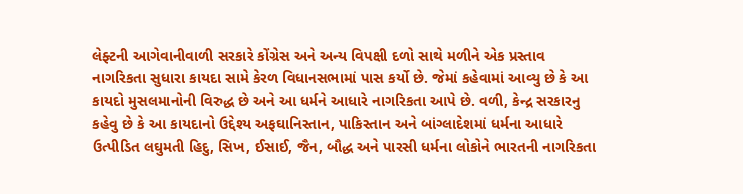લેફ્ટની આગેવાનીવાળી સરકારે કોંગ્રેસ અને અન્ય વિપક્ષી દળો સાથે મળીને એક પ્રસ્તાવ નાગરિકતા સુધારા કાયદા સામે કેરળ વિધાનસભામાં પાસ કર્યો છે. જેમાં કહેવામાં આવ્યુ છે કે આ કાયદો મુસલમાનોની વિરુદ્ધ છે અને આ ધર્મને આધારે નાગરિકતા આપે છે. વળી, કેન્દ્ર સરકારનુ કહેવુ છે કે આ કાયદાનો ઉદ્દેશ્ય અફઘાનિસ્તાન, પાકિસ્તાન અને બાંગ્લાદેશમાં ધર્મના આધારે ઉત્પીડિત લઘુમતી હિદુ, સિખ, ઈસાઈ, જૈન, બૌદ્ધ અને પારસી ધર્મના લોકોને ભારતની નાગરિકતા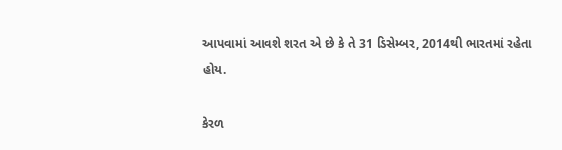આપવામાં આવશે શરત એ છે કે તે 31 ડિસેમ્બર, 2014થી ભારતમાં રહેતા હોય.

કેરળ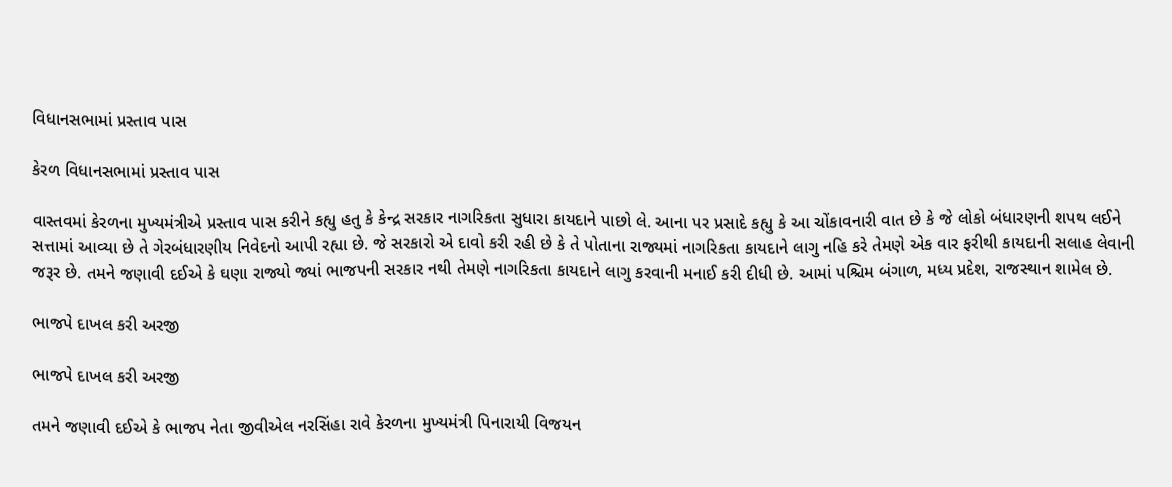વિધાનસભામાં પ્રસ્તાવ પાસ

કેરળ વિધાનસભામાં પ્રસ્તાવ પાસ

વાસ્તવમાં કેરળના મુખ્યમંત્રીએ પ્રસ્તાવ પાસ કરીને કહ્યુ હતુ કે કેન્દ્ર સરકાર નાગરિકતા સુધારા કાયદાને પાછો લે. આના પર પ્રસાદે કહ્યુ કે આ ચોંકાવનારી વાત છે કે જે લોકો બંધારણની શપથ લઈને સત્તામાં આવ્યા છે તે ગેરબંધારણીય નિવેદનો આપી રહ્યા છે. જે સરકારો એ દાવો કરી રહી છે કે તે પોતાના રાજ્યમાં નાગરિકતા કાયદાને લાગુ નહિ કરે તેમણે એક વાર ફરીથી કાયદાની સલાહ લેવાની જરૂર છે. તમને જણાવી દઈએ કે ઘણા રાજ્યો જ્યાં ભાજપની સરકાર નથી તેમણે નાગરિકતા કાયદાને લાગુ કરવાની મનાઈ કરી દીધી છે. આમાં પશ્ચિમ બંગાળ, મધ્ય પ્રદેશ, રાજસ્થાન શામેલ છે.

ભાજપે દાખલ કરી અરજી

ભાજપે દાખલ કરી અરજી

તમને જણાવી દઈએ કે ભાજપ નેતા જીવીએલ નરસિંહા રાવે કેરળના મુખ્યમંત્રી પિનારાયી વિજયન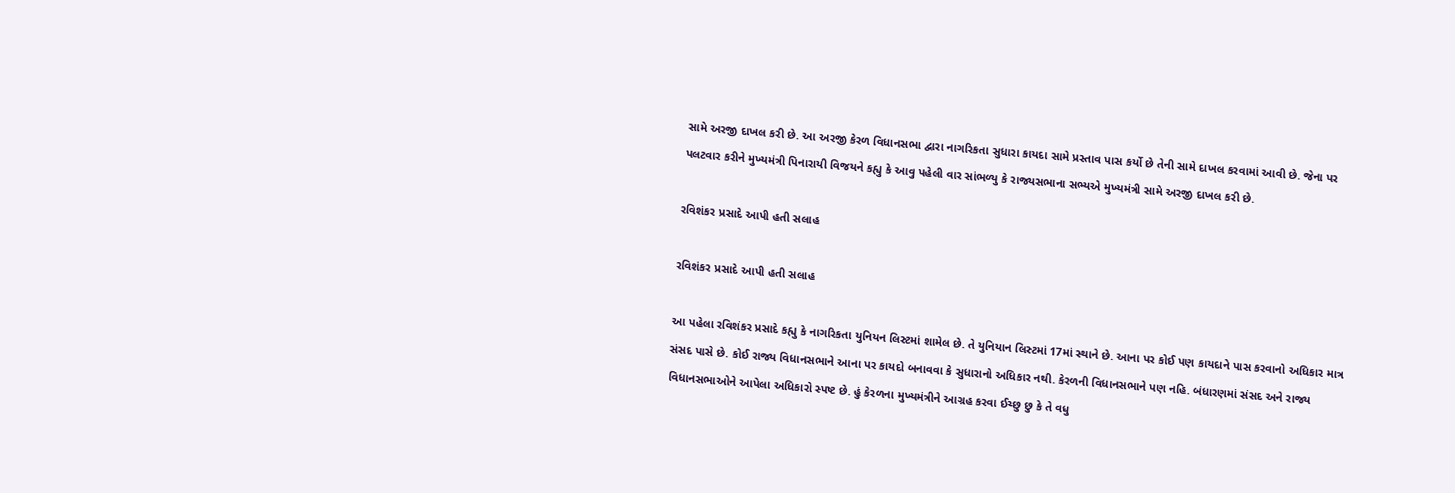સામે અરજી દાખલ કરી છે. આ અરજી કેરળ વિધાનસભા દ્વારા નાગરિકતા સુધારા કાયદા સામે પ્રસ્તાવ પાસ કર્યો છે તેની સામે દાખલ કરવામાં આવી છે. જેના પર પલટવાર કરીને મુખ્યમંત્રી પિનારાયી વિજયને કહ્યુ કે આવુ પહેલી વાર સાંભળ્યુ કે રાજ્યસભાના સભ્યએ મુખ્યમંત્રી સામે અરજી દાખલ કરી છે.

રવિશંકર પ્રસાદે આપી હતી સલાહ

રવિશંકર પ્રસાદે આપી હતી સલાહ

આ પહેલા રવિશંકર પ્રસાદે કહ્યુ કે નાગરિકતા યુનિયન લિસ્ટમાં શામેલ છે. તે યુનિયાન લિસ્ટમાં 17માં સ્થાને છે. આના પર કોઈ પણ કાયદાને પાસ કરવાનો અધિકાર માત્ર સંસદ પાસે છે. કોઈ રાજ્ય વિધાનસભાને આના પર કાયદો બનાવવા કે સુધારાનો અધિકાર નથી. કેરળની વિધાનસભાને પણ નહિ. બંધારણમાં સંસદ અને રાજ્ય વિધાનસભાઓને આપેલા અધિકારો સ્પષ્ટ છે. હું કેરળના મુખ્યમંત્રીને આગ્રહ કરવા ઈચ્છુ છુ કે તે વધુ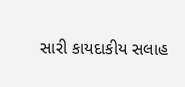સારી કાયદાકીય સલાહ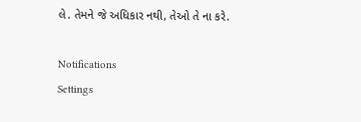લે. તેમને જે અધિકાર નથી, તેઓ તે ના કરે.

Notifications
Settings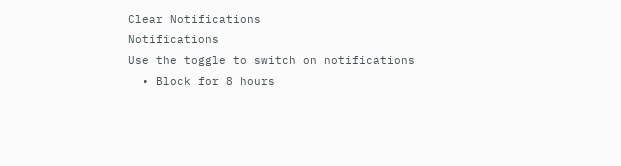Clear Notifications
Notifications
Use the toggle to switch on notifications
  • Block for 8 hours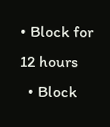• Block for 12 hours
  • Block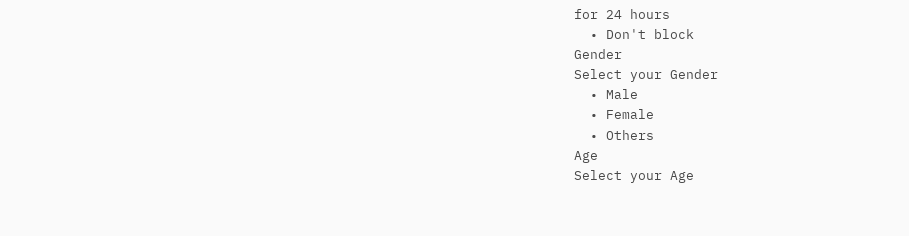for 24 hours
  • Don't block
Gender
Select your Gender
  • Male
  • Female
  • Others
Age
Select your Age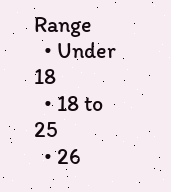Range
  • Under 18
  • 18 to 25
  • 26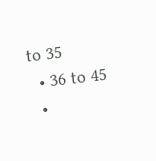to 35
  • 36 to 45
  •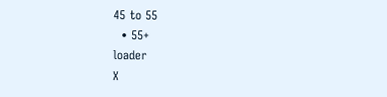45 to 55
  • 55+
loader
X